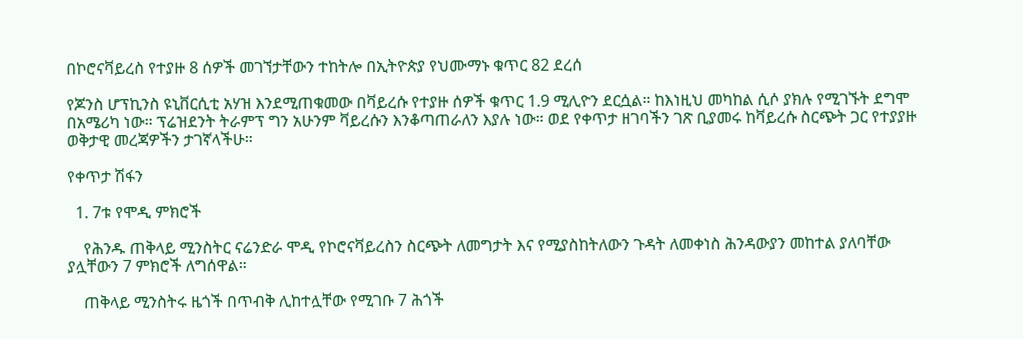በኮሮናቫይረስ የተያዙ 8 ሰዎች መገኘታቸውን ተከትሎ በኢትዮጵያ የህሙማኑ ቁጥር 82 ደረሰ

የጆንስ ሆፕኪንስ ዩኒቨርሲቲ አሃዝ እንደሚጠቁመው በቫይረሱ የተያዙ ሰዎች ቁጥር 1.9 ሚሊዮን ደርሷል። ከእነዚህ መካከል ሲሶ ያክሉ የሚገኙት ደግሞ በአሜሪካ ነው። ፕሬዝደንት ትራምፕ ግን አሁንም ቫይረሱን እንቆጣጠራለን እያሉ ነው። ወደ የቀጥታ ዘገባችን ገጽ ቢያመሩ ከቫይረሱ ስርጭት ጋር የተያያዙ ወቅታዊ መረጃዎችን ታገኛላችሁ።

የቀጥታ ሽፋን

  1. 7ቱ የሞዲ ምክሮች

    የሕንዱ ጠቅላይ ሚንስትር ናሬንድራ ሞዲ የኮሮናቫይረስን ስርጭት ለመግታት እና የሚያስከትለውን ጉዳት ለመቀነስ ሕንዳውያን መከተል ያለባቸው ያሏቸውን 7 ምክሮች ለግሰዋል።

    ጠቅላይ ሚንስትሩ ዜጎች በጥብቅ ሊከተሏቸው የሚገቡ 7 ሕጎች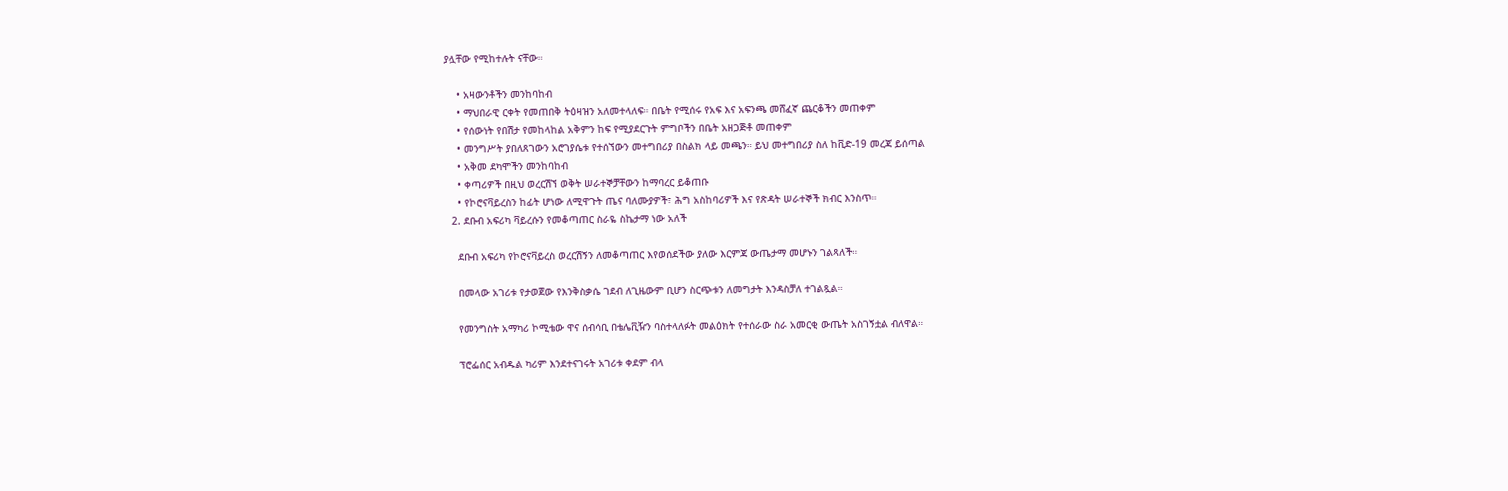ያሏቸው የሚከተሉት ናቸው።

    • አዛውንቶችን መንከባከብ
    • ማህበራዊ ርቀት የመጠበቅ ትዕዛዝን አለመተላለፍ። በቤት የሚሰሩ የአፍ እና አፍንጫ መሸፈኛ ጨርቆችን መጠቀም
    • የሰውነት የበሽታ የመከላከል አቅምን ከፍ የሚያደርጉት ምግቦችን በቤት አዘጋጅቶ መጠቀም
    • መንግሥት ያበለጸገውን አሮገያሴቱ የተሰኘውን መተግበሪያ በስልክ ላይ መጫን። ይህ መተግበሪያ ስለ ከቪድ-19 መረጃ ይሰጣል
    • አቅመ ደካሞችን መንከባከብ
    • ቀጣሪዎች በዚህ ወረርሽኘ ወቅት ሠራተኞቻቸውን ከማባረር ይቆጠቡ
    • የኮሮናቫይረስን ከፊት ሆነው ለሚዋጉት ጤና ባለሙያዎች፣ ሕግ አስከባሪዎች እና የጽዳት ሠራተኞች ክብር እንስጥ።
  2. ደቡብ አፍሪካ ቫይረሱን የመቆጣጠር ስራዬ ስኬታማ ነው አለች

    ደቡብ አፍሪካ የኮሮናቫይረስ ወረርሽኝን ለመቆጣጠር እየወሰደችው ያለው እርምጃ ውጤታማ መሆኑን ገልጻለች።

    በመላው አገሪቱ የታወጀው የእንቅስቃሴ ገደብ ለጊዜውም ቢሆን ስርጭቱን ለመግታት እንዳስቻለ ተገልጿል።

    የመንግስት አማካሪ ኮሚቴው ዋና ሰብሳቢ በቴሌቪዥን ባስተላለፉት መልዕክት የተሰራው ስራ አመርቂ ውጤት አስገኝቷል ብለዋል።

    ፕሮፌሰር አብዱል ካሪም እንደተናገሩት አገሪቱ ቀደም ብላ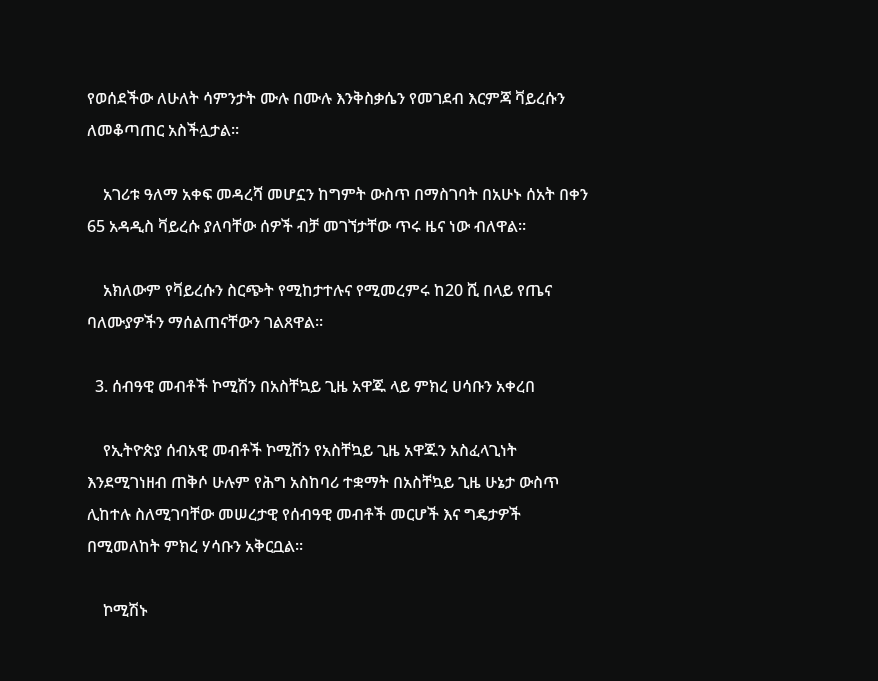የወሰደችው ለሁለት ሳምንታት ሙሉ በሙሉ እንቅስቃሴን የመገደብ እርምጃ ቫይረሱን ለመቆጣጠር አስችሏታል።

    አገሪቱ ዓለማ አቀፍ መዳረሻ መሆኗን ከግምት ውስጥ በማስገባት በአሁኑ ሰአት በቀን 65 አዳዲስ ቫይረሱ ያለባቸው ሰዎች ብቻ መገኘታቸው ጥሩ ዜና ነው ብለዋል።

    አክለውም የቫይረሱን ስርጭት የሚከታተሉና የሚመረምሩ ከ20 ሺ በላይ የጤና ባለሙያዎችን ማሰልጠናቸውን ገልጸዋል።

  3. ሰብዓዊ መብቶች ኮሚሽን በአስቸኳይ ጊዜ አዋጁ ላይ ምክረ ሀሳቡን አቀረበ

    የኢትዮጵያ ሰብአዊ መብቶች ኮሚሽን የአስቸኳይ ጊዜ አዋጁን አስፈላጊነት እንደሚገነዘብ ጠቅሶ ሁሉም የሕግ አስከባሪ ተቋማት በአስቸኳይ ጊዜ ሁኔታ ውስጥ ሊከተሉ ስለሚገባቸው መሠረታዊ የሰብዓዊ መብቶች መርሆች እና ግዴታዎች በሚመለከት ምክረ ሃሳቡን አቅርቧል።

    ኮሚሽኑ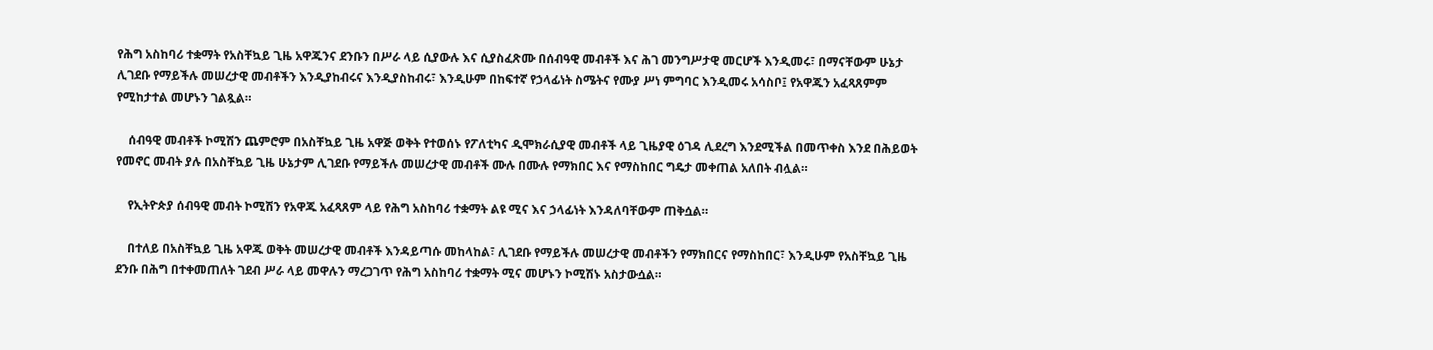የሕግ አስከባሪ ተቋማት የአስቸኳይ ጊዜ አዋጁንና ደንቡን በሥራ ላይ ሲያውሉ እና ሲያስፈጽሙ በሰብዓዊ መብቶች እና ሕገ መንግሥታዊ መርሆች እንዲመሩ፣ በማናቸውም ሁኔታ ሊገደቡ የማይችሉ መሠረታዊ መብቶችን እንዲያከብሩና እንዲያስከብሩ፣ እንዲሁም በከፍተኛ የኃላፊነት ስሜትና የሙያ ሥነ ምግባር እንዲመሩ አሳስቦ፤ የአዋጁን አፈጻጸምም የሚከታተል መሆኑን ገልጿል።

    ሰብዓዊ መብቶች ኮሚሽን ጨምሮም በአስቸኳይ ጊዜ አዋጅ ወቅት የተወሰኑ የፖለቲካና ዲሞክራሲያዊ መብቶች ላይ ጊዜያዊ ዕገዳ ሊደረግ እንደሚችል በመጥቀስ እንደ በሕይወት የመኖር መብት ያሉ በአስቸኳይ ጊዜ ሁኔታም ሊገደቡ የማይችሉ መሠረታዊ መብቶች ሙሉ በሙሉ የማክበር እና የማስከበር ግዴታ መቀጠል አለበት ብሏል።

    የኢትዮጵያ ሰብዓዊ መብት ኮሚሽን የአዋጁ አፈጻጸም ላይ የሕግ አስከባሪ ተቋማት ልዩ ሚና እና ኃላፊነት እንዳለባቸውም ጠቅሷል።

    በተለይ በአስቸኳይ ጊዜ አዋጁ ወቅት መሠረታዊ መብቶች እንዳይጣሱ መከላከል፣ ሊገደቡ የማይችሉ መሠረታዊ መብቶችን የማክበርና የማስከበር፣ እንዲሁም የአስቸኳይ ጊዜ ደንቡ በሕግ በተቀመጠለት ገደብ ሥራ ላይ መዋሉን ማረጋገጥ የሕግ አስከባሪ ተቋማት ሚና መሆኑን ኮሚሽኑ አስታውሷል።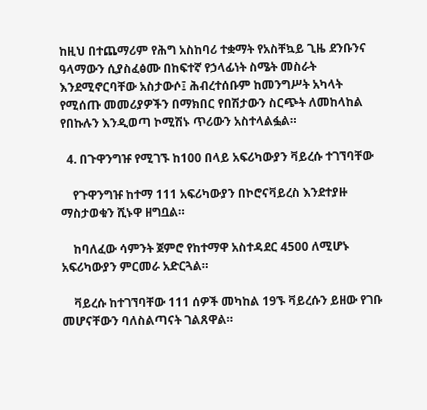ከዚህ በተጨማሪም የሕግ አስከባሪ ተቋማት የአስቸኳይ ጊዜ ደንቡንና ዓላማውን ሲያስፈፅሙ በከፍተኛ የኃላፊነት ስሜት መስራት እንደሚኖርባቸው አስታውሶ፤ ሕብረተሰቡም ከመንግሥት አካላት የሚሰጡ መመሪያዎችን በማክበር የበሽታውን ስርጭት ለመከላከል የበኩሉን እንዲወጣ ኮሚሽኑ ጥሪውን አስተላልፏል።

  4. በጉዋንግዡ የሚገኙ ከ100 በላይ አፍሪካውያን ቫይረሱ ተገኘባቸው

    የጉዋንግዡ ከተማ 111 አፍሪካውያን በኮሮናቫይረስ እንደተያዙ ማስታወቁን ሺኑዋ ዘግቧል።

    ከባለፈው ሳምንት ጀምሮ የከተማዋ አስተዳደር 4500 ለሚሆኑ አፍሪካውያን ምርመራ አድርጓል።

    ቫይረሱ ከተገኘባቸው 111 ሰዎች መካከል 19ኙ ቫይረሱን ይዘው የገቡ መሆናቸውን ባለስልጣናት ገልጸዋል።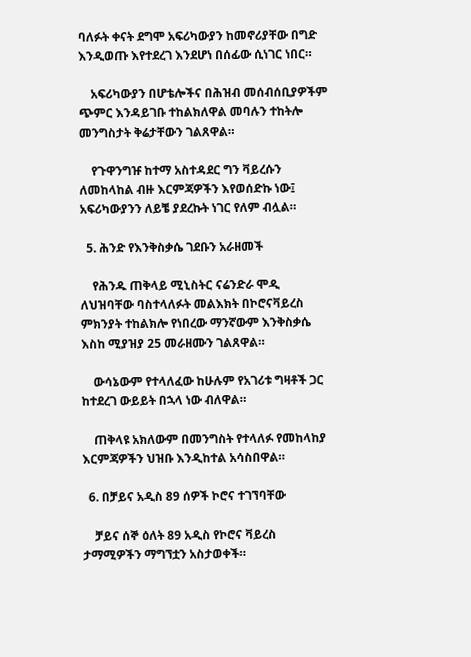ባለፉት ቀናት ደግሞ አፍሪካውያን ከመኖሪያቸው በግድ እንዲወጡ እየተደረገ እንደሆነ በሰፊው ሲነገር ነበር።

    አፍሪካውያን በሆቴሎችና በሕዝብ መሰብሰቢያዎችም ጭምር እንዳይገቡ ተከልክለዋል መባሉን ተከትሎ መንግስታት ቅሬታቸውን ገልጸዋል።

    የጉዋንግዡ ከተማ አስተዳደር ግን ቫይረሱን ለመከላከል ብዙ እርምጃዎችን እየወሰድኩ ነው፤ አፍሪካውያንን ለይቼ ያደረኩት ነገር የለም ብሏል።

  5. ሕንድ የእንቅስቃሴ ገደቡን አራዘመች

    የሕንዱ ጠቅላይ ሚኒስትር ናሬንድራ ሞዲ ለህዝባቸው ባስተላለፉት መልእክት በኮሮናቫይረስ ምክንያት ተከልክሎ የነበረው ማንኛውም እንቅስቃሴ እስከ ሚያዝያ 25 መራዘሙን ገልጸዋል።

    ውሳኔውም የተላለፈው ከሁሉም የአገሪቱ ግዛቶች ጋር ከተደረገ ውይይት በኋላ ነው ብለዋል።

    ጠቅላዩ አክለውም በመንግስት የተላለፉ የመከላከያ እርምጃዎችን ህዝቡ እንዲከተል አሳስበዋል።

  6. በቻይና አዲስ 89 ሰዎች ኮሮና ተገኘባቸው

    ቻይና ሰኞ ዕለት 89 አዲስ የኮሮና ቫይረስ ታማሚዎችን ማግኘቷን አስታወቀች።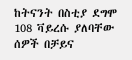ከትናንት በስቲያ ደግሞ 108 ቫይረሱ ያለባቸው ሰዎች በቻይና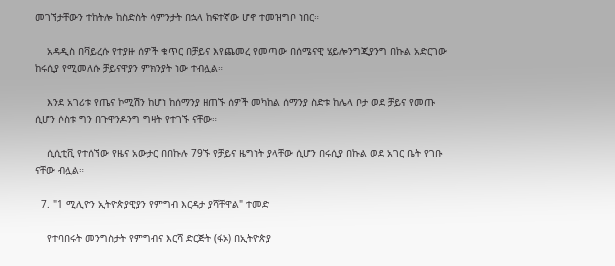መገኘታቸውን ተከትሎ ከስድስት ሳምንታት በኋላ ከፍተኛው ሆኖ ተመዝግቦ ነበር።

    አዳዲስ በቫይረሱ የተያዙ ሰዎች ቁጥር በቻይና እየጨመረ የመጣው በሰሜናዊ ሄይሎንግጂያንግ በኩል አድርገው ከሩሲያ የሚመለሱ ቻይናዋያን ምክንያት ነው ተብሏል።

    እንደ አገሪቱ የጤና ኮሚሽን ከሆነ ከሰማንያ ዘጠኙ ሰዎች መካከል ሰማንያ ስድቱ ከሌላ ቦታ ወደ ቻይና የመጡ ሲሆን ሶስቱ ግን በጉዋንዶንግ ግዛት የተገኙ ናቸው።

    ሲሲቲቪ የተሰኘው የዜና አውታር በበኩሉ 79ኙ የቻይና ዜግነት ያላቸው ሲሆን በሩሲያ በኩል ወደ አገር ቤት የገቡ ናቸው ብሏል።

  7. "1 ሚሊዮን ኢትዮጵያዊያን የምግብ እርዳታ ያሻቸዋል" ተመድ

    የተባበሩት መንግስታት የምግብና እርሻ ድርጅት (ፋኦ) በኢትዮጵያ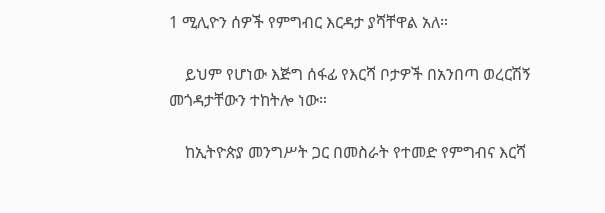1 ሚሊዮን ሰዎች የምግብር እርዳታ ያሻቸዋል አለ።

    ይህም የሆነው እጅግ ሰፋፊ የእርሻ ቦታዎች በአንበጣ ወረርሽኝ መጎዳታቸውን ተከትሎ ነው።

    ከኢትዮጵያ መንግሥት ጋር በመስራት የተመድ የምግብና እርሻ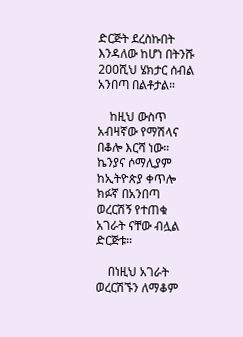ድርጅት ደረስኩበት እንዳለው ከሆነ በትንሹ 200ሺህ ሄክታር ሰብል አንበጣ በልቶታል።

    ከዚህ ውስጥ አብዛኛው የማሽላና በቆሎ እርሻ ነው። ኬንያና ሶማሊያም ከኢትዮጵያ ቀጥሎ ክፉኛ በአንበጣ ወረርሽኝ የተጠቁ አገራት ናቸው ብሏል ድርጅቱ።

    በነዚህ አገራት ወረርሽኙን ለማቆም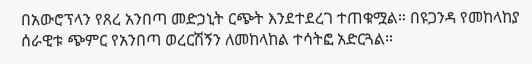በአውሮፕላን የጸረ አንበጣ መድኃኒት ርጭት እንደተደረገ ተጠቁሟል። በዩጋንዳ የመከላከያ ሰራዊቱ ጭምር የአንበጣ ወረርሽኝን ለመከላከል ተሳትፎ አድርጓል።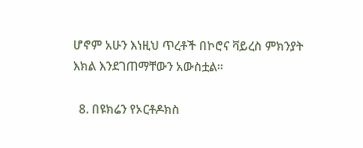ሆኖም አሁን እነዚህ ጥረቶች በኮሮና ቫይረስ ምክንያት እክል እንደገጠማቸውን አውስቷል።

  8. በዩክሬን የኦርቶዶክስ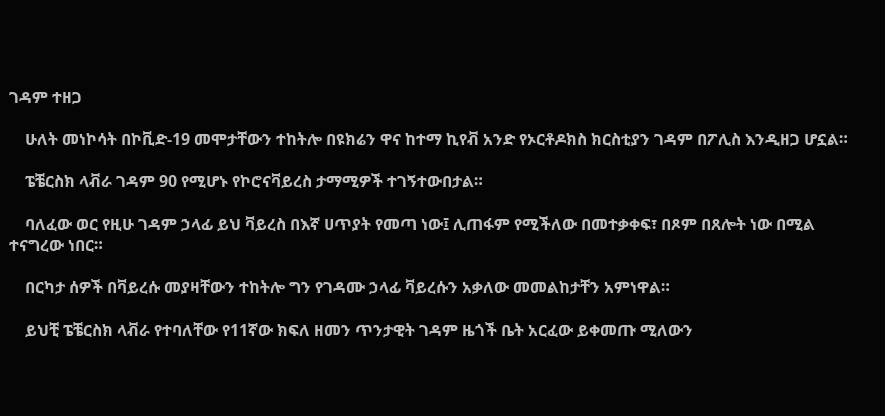ገዳም ተዘጋ

    ሁለት መነኮሳት በኮቪድ-19 መሞታቸውን ተከትሎ በዩክሬን ዋና ከተማ ኪየቭ አንድ የኦርቶዶክስ ክርስቲያን ገዳም በፖሊስ እንዲዘጋ ሆኗል።

    ፔቼርስክ ላቭራ ገዳም 90 የሚሆኑ የኮሮናቫይረስ ታማሚዎች ተገኝተውበታል።

    ባለፈው ወር የዚሁ ገዳም ኃላፊ ይህ ቫይረስ በእኛ ሀጥያት የመጣ ነው፤ ሊጠፋም የሚችለው በመተቃቀፍ፣ በጾም በጸሎት ነው በሚል ተናግረው ነበር።

    በርካታ ሰዎች በቫይረሱ መያዛቸውን ተከትሎ ግን የገዳሙ ኃላፊ ቫይረሱን አቃለው መመልከታቸን አምነዋል።

    ይህቺ ፔቼርስክ ላቭራ የተባለቸው የ11ኛው ክፍለ ዘመን ጥንታዊት ገዳም ዜጎች ቤት አርፈው ይቀመጡ ሚለውን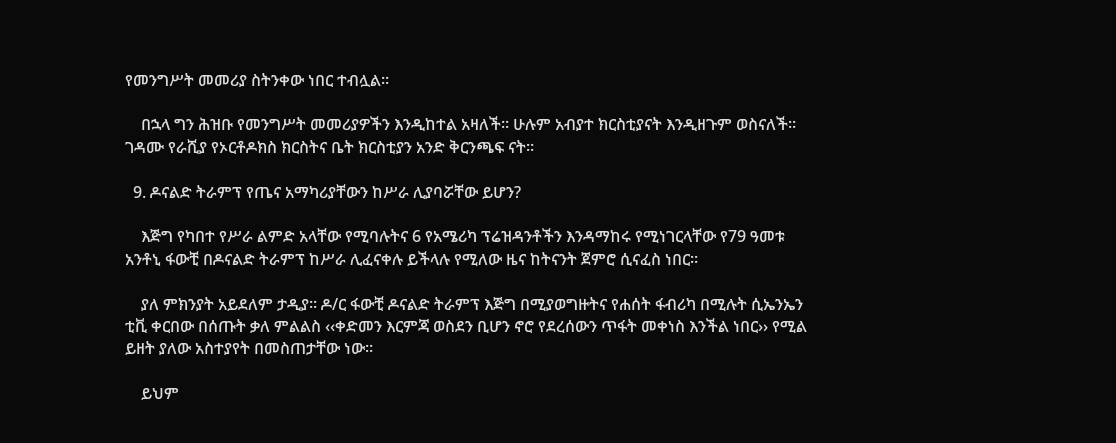የመንግሥት መመሪያ ስትንቀው ነበር ተብሏል።

    በኋላ ግን ሕዝቡ የመንግሥት መመሪያዎችን እንዲከተል አዛለች። ሁሉም አብያተ ክርስቲያናት እንዲዘጉም ወስናለች። ገዳሙ የራሺያ የኦርቶዶክስ ክርስትና ቤት ክርስቲያን አንድ ቅርንጫፍ ናት።

  9. ዶናልድ ትራምፕ የጤና አማካሪያቸውን ከሥራ ሊያባሯቸው ይሆን?

    እጅግ የካበተ የሥራ ልምድ አላቸው የሚባሉትና 6 የአሜሪካ ፕሬዝዳንቶችን እንዳማከሩ የሚነገርላቸው የ79 ዓመቱ አንቶኒ ፋውቺ በዶናልድ ትራምፕ ከሥራ ሊፈናቀሉ ይችላሉ የሚለው ዜና ከትናንት ጀምሮ ሲናፈስ ነበር።

    ያለ ምክንያት አይደለም ታዲያ። ዶ/ር ፋውቺ ዶናልድ ትራምፕ እጅግ በሚያወግዙትና የሐሰት ፋብሪካ በሚሉት ሲኤንኤን ቲቪ ቀርበው በሰጡት ቃለ ምልልስ ‹‹ቀድመን እርምጃ ወስደን ቢሆን ኖሮ የደረሰውን ጥፋት መቀነስ እንችል ነበር›› የሚል ይዘት ያለው አስተያየት በመስጠታቸው ነው።

    ይህም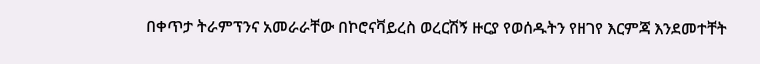በቀጥታ ትራምፕንና አመራራቸው በኮሮናቫይረስ ወረርሽኝ ዙርያ የወሰዱትን የዘገየ እርምጃ እንደመተቸት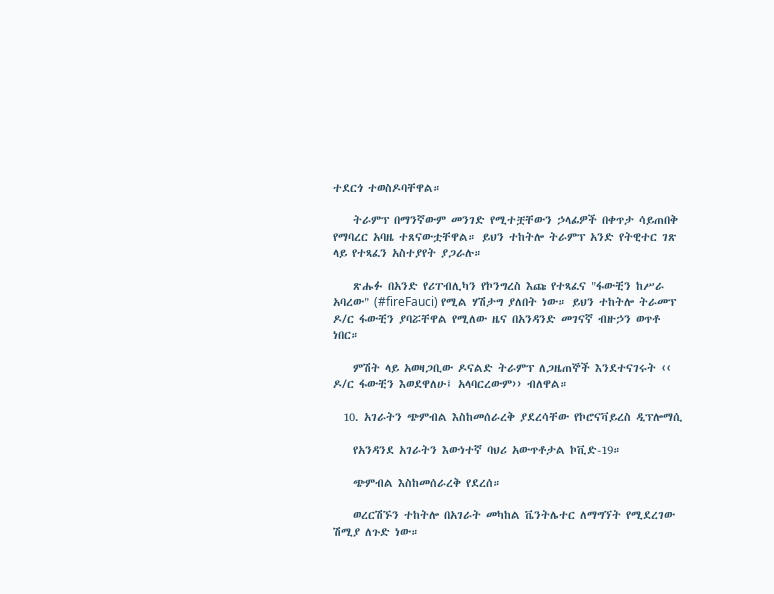ተደርጎ ተወስዶባቸዋል።

    ትራምፕ በማንኛውም መንገድ የሚተቿቸውን ኃላፊዎች በቀጥታ ሳይጠበቅ የማባረር አባዜ ተጸናውቷቸዋል። ይህን ተከትሎ ትራምፕ አንድ የትዊተር ገጽ ላይ የተጻፈን አስተያየት ያጋራሉ።

    ጽሑፉ በአንድ የሪፐብሊካን የኮንግረስ እጩ የተጻፈና "ፋውቺን ከሥራ አባረው" (#fireFauci) የሚል ሃሽታግ ያለበት ነው። ይህን ተከትሎ ትራመፕ ዶ/ር ፋውቺን ያባሯቸዋል የሚለው ዜና በአንዳንድ መገናኛ ብዙኃን ወጥቶ ነበር።

    ምሽት ላይ አወዛጋቢው ዶናልድ ትራምፕ ለጋዜጠኞች እንደተናገሩት ‹‹ ዶ/ር ፋውቺን እወደዋለሁ፤ አላባርረውም›› ብለዋል።

  10. አገራትን ጭምብል እስከመሰራረቅ ያደረሳቸው የኮሮናቫይረስ ዲፕሎማሲ

    የአንዳንደ አገራትን እውነተኛ ባህሪ አውጥቶታል ኮቪድ-19።

    ጭምብል እስከመሰራረቅ የደረሰ።

    ወረርሽኙን ተከትሎ በአገራት መካከል ቬንትሌተር ለማግኘት የሚደረገው ሽሚያ ለጉድ ነው።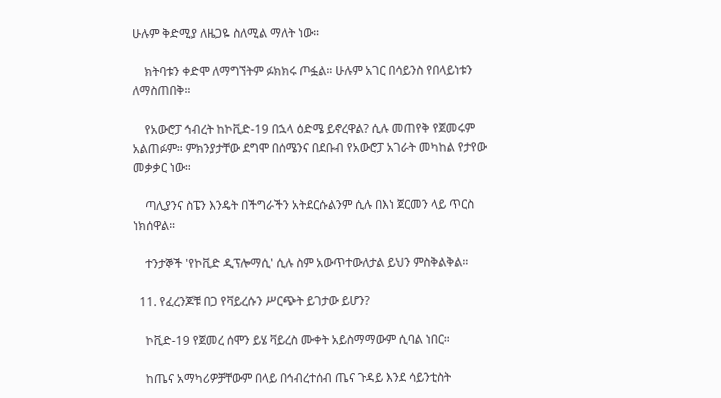ሁሉም ቅድሚያ ለዜጋዬ ስለሚል ማለት ነው።

    ክትባቱን ቀድሞ ለማግኘትም ፉክክሩ ጦፏል። ሁሉም አገር በሳይንስ የበላይነቱን ለማስጠበቅ።

    የአውሮፓ ኅብረት ከኮቪድ-19 በኋላ ዕድሜ ይኖረዋል? ሲሉ መጠየቅ የጀመሩም አልጠፉም። ምክንያታቸው ደግሞ በሰሜንና በደቡብ የአውሮፓ አገራት መካከል የታየው መቃቃር ነው።

    ጣሊያንና ስፔን እንዴት በችግራችን አትደርሱልንም ሲሉ በእነ ጀርመን ላይ ጥርስ ነክሰዋል።

    ተንታኞች 'የኮቪድ ዲፕሎማሲ' ሲሉ ስም አውጥተውለታል ይህን ምስቅልቅል።

  11. የፈረንጆቹ በጋ የቫይረሱን ሥርጭት ይገታው ይሆን?

    ኮቪድ-19 የጀመረ ሰሞን ይሄ ቫይረስ ሙቀት አይስማማውም ሲባል ነበር።

    ከጤና አማካሪዎቻቸውም በላይ በኅብረተሰብ ጤና ጉዳይ እንደ ሳይንቲስት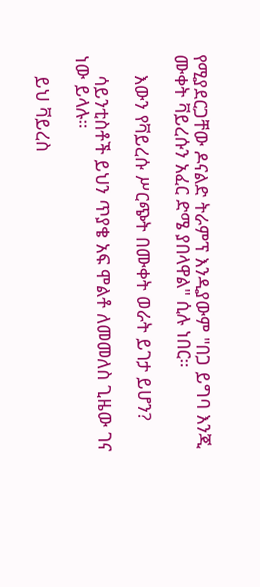የሚያደርጋቸው ዶናልድ ትራምፕ እንዲያውም "በጋ ይግባ እንጂ ሙቀት ቫይረሱን አፈር ድሜ ያበላዋል" ሲሉ ነበር።

    እውን የቫይረሱ ሥርጭት በሙቀት ወራት ይገታ ይሆን?

    ሳይንቲስቶች ይህን ጥያቄ አፍ ሞልቶ ለመመለስ ጊዜው ገና ነው ይላሉ።

    ይህ ቫይረስ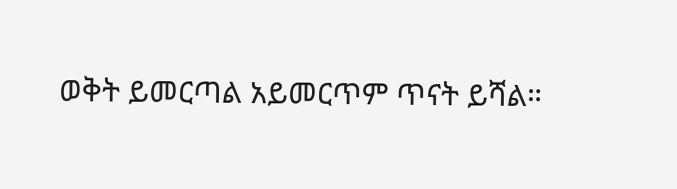ወቅት ይመርጣል አይመርጥም ጥናት ይሻል።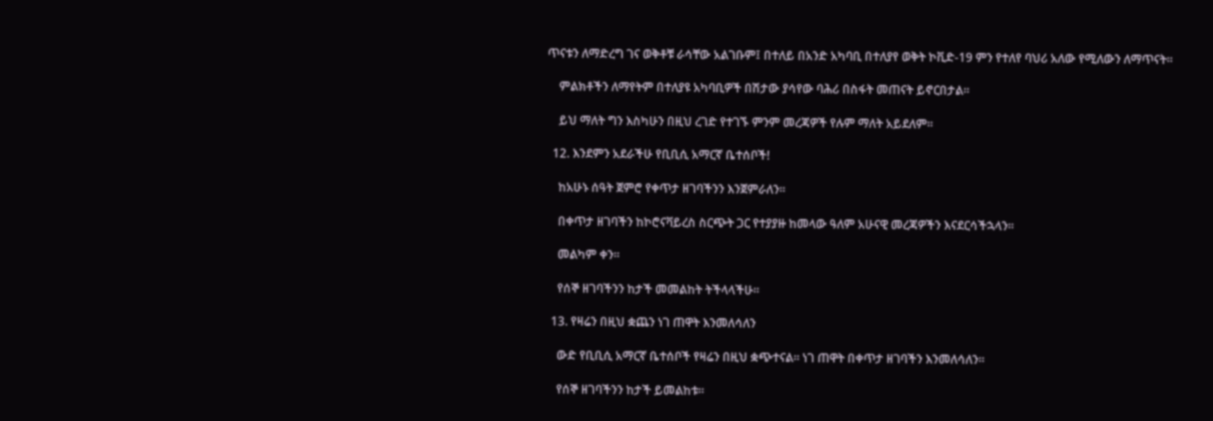ጥናቱን ለማድረግ ገና ወቅቶቹ ራሳቸው አልገቡም፤ በተለይ በአንድ አካባቢ በተለያየ ወቅት ኮቪድ-19 ምን የተለየ ባህሪ አለው የሚለውን ለማጥናት።

    ምልክቶችን ለማየትም በተለያዩ አካባቢዎች በሽታው ያሳየው ባሕሪ በስፋት መጠናት ይኖርበታል።

    ይህ ማለት ግን እስካሁን በዚህ ረገድ የተገኙ ምንም መረጃዎች የሉም ማለት አይደለም።

  12. እንደምን አደራችሁ የቢቢሲ አማርኛ ቤተሰቦች!

    ከአሁኑ ሰዓት ጀምሮ የቀጥታ ዘገባችንን እንጀምራለን።

    በቀጥታ ዘገባችን ከኮሮናቫይረስ ስርጭት ጋር የተያያዙ ከመላው ዓለም አሁናዊ መረጃዎችን እናደርሳችኋላን።

    መልካም ቀን።

    የሰኞ ዘገባችንን ከታች መመልከት ትችላላችሁ።

  13. የዛሬን በዚህ ቋጨን ነገ ጠዋት እንመለሳለን

    ውድ የቢቢሲ አማርኛ ቤተሰቦች የዛሬን በዚህ ቋጭተናል። ነገ ጠዋት በቀጥታ ዘገባችን እንመለሳለን።

    የሰኞ ዘገባችንን ከታች ይመልከቱ።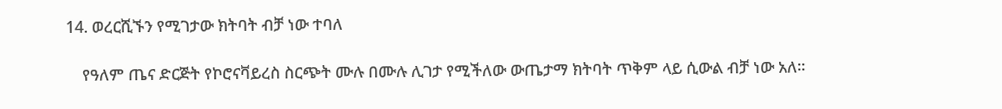14. ወረርሺኙን የሚገታው ክትባት ብቻ ነው ተባለ

    የዓለም ጤና ድርጅት የኮሮናቫይረስ ስርጭት ሙሉ በሙሉ ሊገታ የሚችለው ውጤታማ ክትባት ጥቅም ላይ ሲውል ብቻ ነው አለ።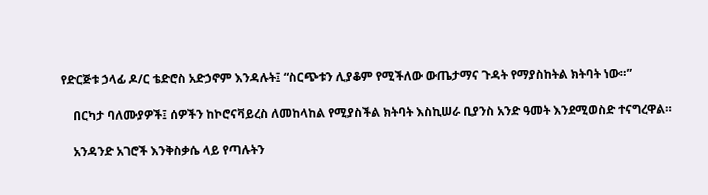የድርጅቱ ኃላፊ ዶ/ር ቴድሮስ አድኃኖም እንዳሉት፤ “ስርጭቱን ሊያቆም የሚችለው ውጤታማና ጉዳት የማያስከትል ክትባት ነው።”

    በርካታ ባለሙያዎች፤ ሰዎችን ከኮሮናቫይረስ ለመከላከል የሚያስችል ክትባት እስኪሠራ ቢያንስ አንድ ዓመት እንደሚወስድ ተናግረዋል።

    አንዳንድ አገሮች እንቅስቃሴ ላይ የጣሉትን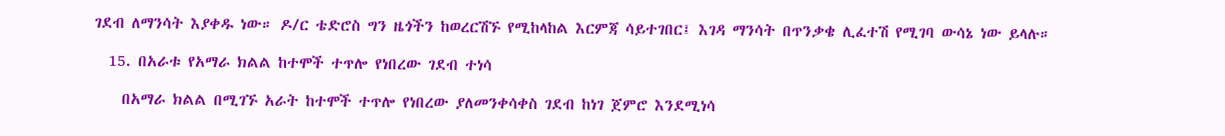ገደብ ለማንሳት እያቀዱ ነው። ዶ/ር ቴድሮስ ግን ዜጎችን ከወረርሽኙ የሚከላከል እርምጃ ሳይተገበር፤ እገዳ ማንሳት በጥንቃቄ ሊፈተሽ የሚገባ ውሳኔ ነው ይላሉ።

  15. በአራቱ የአማራ ክልል ከተሞች ተጥሎ የነበረው ገደብ ተነሳ

    በአማራ ክልል በሚገኙ አራት ከተሞች ተጥሎ የነበረው ያለመንቀሳቀስ ገደብ ከነገ ጀምሮ እንደሚነሳ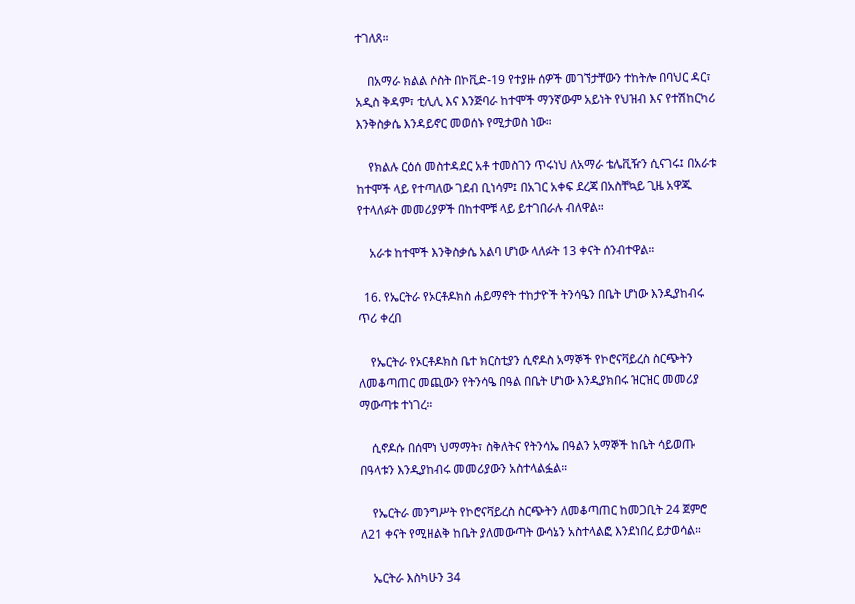ተገለጸ።

    በአማራ ክልል ሶስት በኮቪድ-19 የተያዙ ሰዎች መገኘታቸውን ተከትሎ በባህር ዳር፣ አዲስ ቅዳም፣ ቲሊሊ እና እንጅባራ ከተሞች ማንኛውም አይነት የህዝብ እና የተሽከርካሪ እንቅስቃሴ እንዳይኖር መወሰኑ የሚታወስ ነው።

    የክልሉ ርዕሰ መስተዳደር አቶ ተመስገን ጥሩነህ ለአማራ ቴሌቪዥን ሲናገሩ፤ በአራቱ ከተሞች ላይ የተጣለው ገደብ ቢነሳም፤ በአገር አቀፍ ደረጃ በአስቸኳይ ጊዜ አዋጁ የተላለፉት መመሪያዎች በከተሞቹ ላይ ይተገበራሉ ብለዋል።

    አራቱ ከተሞች እንቅስቃሴ አልባ ሆነው ላለፉት 13 ቀናት ሰንብተዋል።

  16. የኤርትራ የኦርቶዶክስ ሐይማኖት ተከታዮች ትንሳዔን በቤት ሆነው እንዲያከብሩ ጥሪ ቀረበ

    የኤርትራ የኦርቶዶክስ ቤተ ክርስቲያን ሲኖዶስ አማኞች የኮሮናቫይረስ ስርጭትን ለመቆጣጠር መጪውን የትንሳዔ በዓል በቤት ሆነው እንዲያክበሩ ዝርዝር መመሪያ ማውጣቱ ተነገረ።

    ሲኖዶሱ በሰሞነ ህማማት፣ ስቅለትና የትንሳኤ በዓልን አማኞች ከቤት ሳይወጡ በዓላቱን እንዲያከብሩ መመሪያውን አስተላልፏል።

    የኤርትራ መንግሥት የኮሮናቫይረስ ስርጭትን ለመቆጣጠር ከመጋቢት 24 ጀምሮ ለ21 ቀናት የሚዘልቅ ከቤት ያለመውጣት ውሳኔን አስተላልፎ እንደነበረ ይታወሳል።

    ኤርትራ እስካሁን 34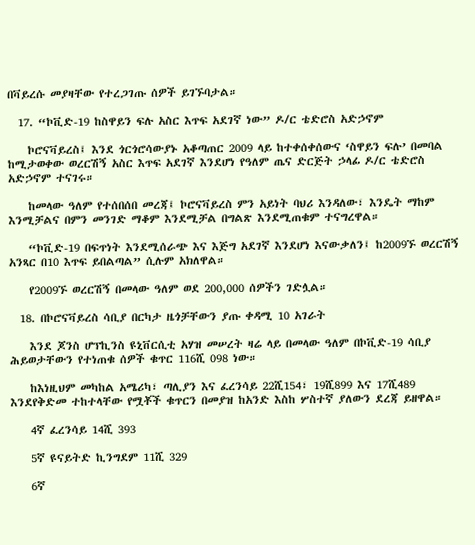በቫይረሱ መያዛቸው የተረጋገጡ ሰዎች ይገኙባታል።

  17. “ኮቪድ-19 ከስዋይን ፍሉ አስር እጥፍ አደገኛ ነው” ዶ/ር ቴድሮስ አድኃኖም

    ኮሮናቫይረስ፤ እንደ ጎርጎሮሳውያኑ አቆጣጠር 2009 ላይ ከተቀሰቀሰውና ‘ስዋይን ፍሉ’ በመባል ከሚታወቀው ወረርሽኝ አስር እጥፍ አደገኛ እንደሆነ የዓለም ጤና ድርጅት ኃላፊ ዶ/ር ቴድሮስ አድኃኖም ተናገሩ።

    ከመላው ዓለም የተሰበሰበ መረጃ፤ ኮሮናቫይረስ ምን አይነት ባህሪ እንዳለው፣ እንዴት ማከም እንሚቻልና በምን መንገድ ማቆም እንደሚቻል በግልጽ እንደሚጠቁም ተናግረዋል።

    “ኮቪድ-19 በፍጥነት እንደሚሰራጭ እና እጅግ አደገኛ እንደሆነ እናውቃለን፤ ከ2009ኙ ወረርሽኝ አንጻር በ10 እጥፍ ይበልጣል” ሲሉም አክለዋል።

    የ2009ኙ ወረርሽኝ በመላው ዓለም ወደ 200,000 ሰዎችን ገድሏል።

  18. በኮሮናቫይረስ ሳቢያ በርካታ ዜጎቻቸውን ያጡ ቀዳሚ 10 አገራት

    እንደ ጆንስ ሆፕኪንስ ዩኒቨርሲቲ አሃዝ መሠረት ዛሬ ላይ በመላው ዓለም በኮቪድ-19 ሳቢያ ሕይወታቸውን የተነጠቁ ሰዎች ቁጥር 116ሺ 098 ነው።

    ከእነዚህም መካከል አሜሪካ፣ ጣሊያን እና ፈረንሳይ 22ሺ154፣ 19ሺ899 እና 17ሺ489 እንደየቅድመ ተከተላቸው የሟቾች ቁጥርን በመያዝ ከአንድ እስከ ሦስተኛ ያለውን ደረጃ ይዘዋል።

    4ኛ ፈረንሳይ 14ሺ 393

    5ኛ ዩናይትድ ኪንግደም 11ሺ 329

    6ኛ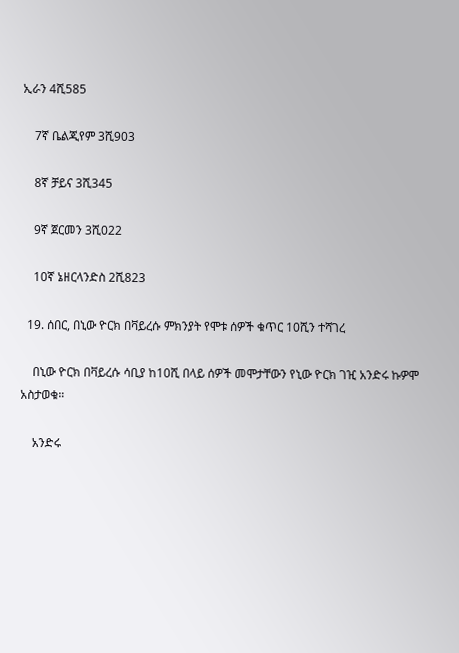ኢራን 4ሺ585

    7ኛ ቤልጂየም 3ሺ903

    8ኛ ቻይና 3ሺ345

    9ኛ ጀርመን 3ሺ022

    10ኛ ኔዘርላንድስ 2ሺ823

  19. ሰበር, በኒው ዮርክ በቫይረሱ ምክንያት የሞቱ ሰዎች ቁጥር 10ሺን ተሻገረ

    በኒው ዮርክ በቫይረሱ ሳቢያ ከ10ሺ በላይ ሰዎች መሞታቸውን የኒው ዮርክ ገዢ አንድሩ ኩዎሞ አስታወቁ።

    አንድሩ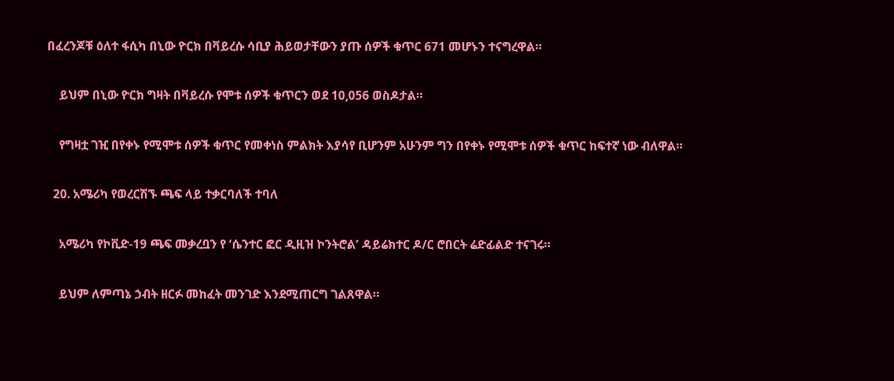በፈረንጆቹ ዕለተ ፋሲካ በኒው ዮርክ በቫይረሱ ሳቢያ ሕይወታቸውን ያጡ ሰዎች ቁጥር 671 መሆኑን ተናግረዋል።

    ይህም በኒው ዮርክ ግዛት በቫይረሱ የሞቱ ሰዎች ቁጥርን ወደ 10,056 ወስዶታል።

    የግዛቷ ገዢ በየቀኑ የሚሞቱ ሰዎች ቁጥር የመቀነስ ምልክት እያሳየ ቢሆንም አሁንም ግን በየቀኑ የሚሞቱ ሰዎች ቁጥር ከፍተኛ ነው ብለዋል።

  20. አሜሪካ የወረርሽኙ ጫፍ ላይ ተቃርባለች ተባለ

    አሜሪካ የኮቪድ-19 ጫፍ መቃረቧን የ ‘ሴንተር ፎር ዲዚዝ ኮንትሮል’ ዳይሬክተር ዶ/ር ሮበርት ሬድፊልድ ተናገሩ።

    ይህም ለምጣኔ ኃብት ዘርፉ መከፈት መንገድ እንደሚጠርግ ገልጸዋል።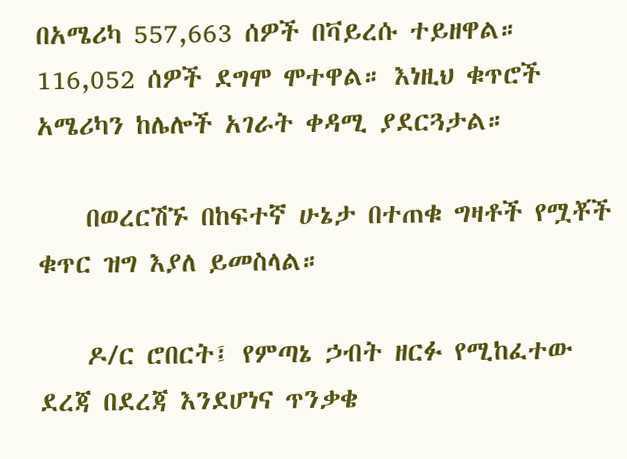በአሜሪካ 557,663 ሰዎች በቫይረሱ ተይዘዋል። 116,052 ሰዎች ደግሞ ሞተዋል። እነዚህ ቁጥሮች አሜሪካን ከሌሎች አገራት ቀዳሚ ያደርጓታል።

    በወረርሽኙ በከፍተኛ ሁኔታ በተጠቁ ግዛቶች የሟቾች ቁጥር ዝግ እያለ ይመስላል።

    ዶ/ር ሮበርት፤ የምጣኔ ኃብት ዘርፉ የሚከፈተው ደረጃ በደረጃ እንደሆነና ጥንቃቄ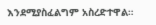እንደሚያስፈልግም አስረድተዋል።